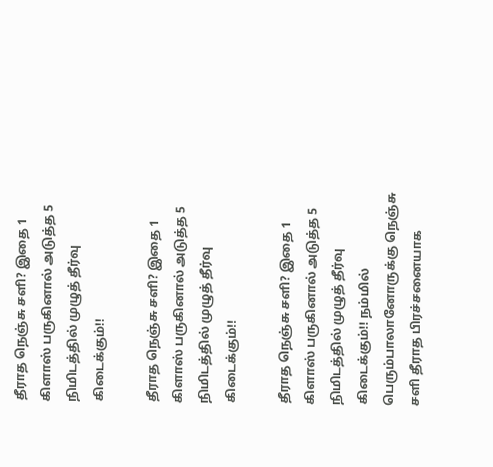தீராத நெஞ்சு சளி? இதை 1 கிளாஸ் பருகினால் அடுத்த 5 நிமிடத்தில் முழுத் தீர்வு கிடைக்கும்!!

தீராத நெஞ்சு சளி? இதை 1 கிளாஸ் பருகினால் அடுத்த 5 நிமிடத்தில் முழுத் தீர்வு கிடைக்கும்!!

தீராத நெஞ்சு சளி? இதை 1 கிளாஸ் பருகினால் அடுத்த 5 நிமிடத்தில் முழுத் தீர்வு கிடைக்கும்!! நம்மில் பெரும்பாலானோருக்கு நெஞ்சு சளி தீராத பிரச்சனையாக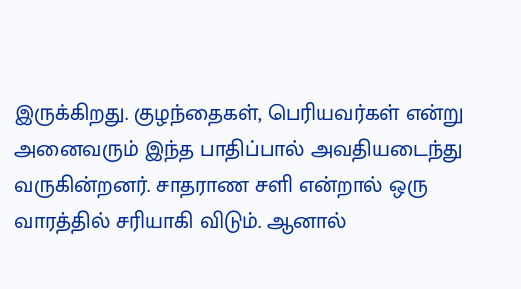இருக்கிறது. குழந்தைகள், பெரியவர்கள் என்று அனைவரும் இந்த பாதிப்பால் அவதியடைந்து வருகின்றனர். சாதராண சளி என்றால் ஒரு வாரத்தில் சரியாகி விடும். ஆனால்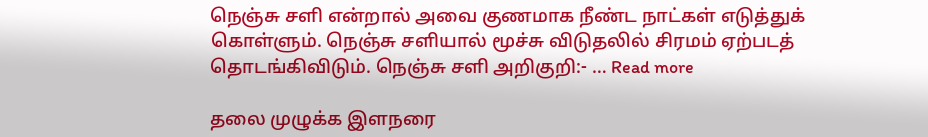நெஞ்சு சளி என்றால் அவை குணமாக நீண்ட நாட்கள் எடுத்துக் கொள்ளும். நெஞ்சு சளியால் மூச்சு விடுதலில் சிரமம் ஏற்படத் தொடங்கிவிடும். நெஞ்சு சளி அறிகுறி:- … Read more

தலை முழுக்க இளநரை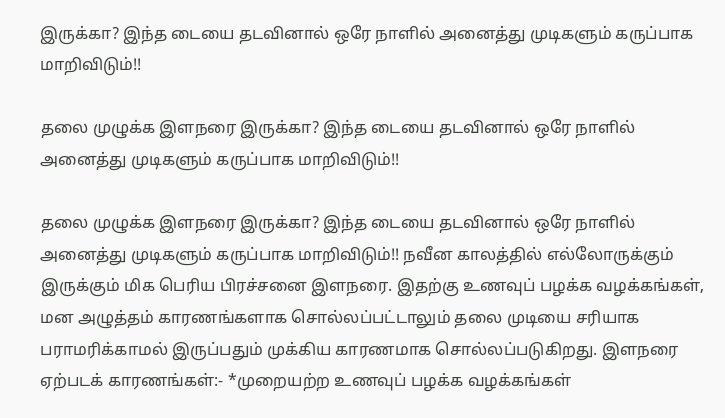இருக்கா? இந்த டையை தடவினால் ஒரே நாளில் அனைத்து முடிகளும் கருப்பாக மாறிவிடும்!!

தலை முழுக்க இளநரை இருக்கா? இந்த டையை தடவினால் ஒரே நாளில் அனைத்து முடிகளும் கருப்பாக மாறிவிடும்!!

தலை முழுக்க இளநரை இருக்கா? இந்த டையை தடவினால் ஒரே நாளில் அனைத்து முடிகளும் கருப்பாக மாறிவிடும்!! நவீன காலத்தில் எல்லோருக்கும் இருக்கும் மிக பெரிய பிரச்சனை இளநரை. இதற்கு உணவுப் பழக்க வழக்கங்கள், மன அழுத்தம் காரணங்களாக சொல்லப்பட்டாலும் தலை முடியை சரியாக பராமரிக்காமல் இருப்பதும் முக்கிய காரணமாக சொல்லப்படுகிறது. இளநரை ஏற்படக் காரணங்கள்:- *முறையற்ற உணவுப் பழக்க வழக்கங்கள்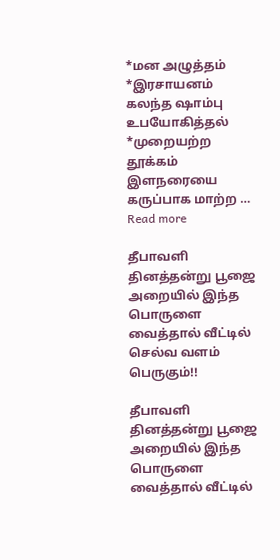*மன அழுத்தம் *இரசாயனம் கலந்த ஷாம்பு உபயோகித்தல் *முறையற்ற தூக்கம் இளநரையை கருப்பாக மாற்ற … Read more

தீபாவளி தினத்தன்று பூஜை அறையில் இந்த பொருளை வைத்தால் வீட்டில் செல்வ வளம் பெருகும்!!

தீபாவளி தினத்தன்று பூஜை அறையில் இந்த பொருளை வைத்தால் வீட்டில்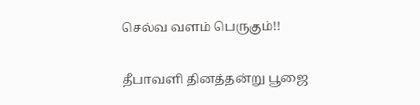செல்வ வளம் பெருகும்!!

தீபாவளி தினத்தன்று பூஜை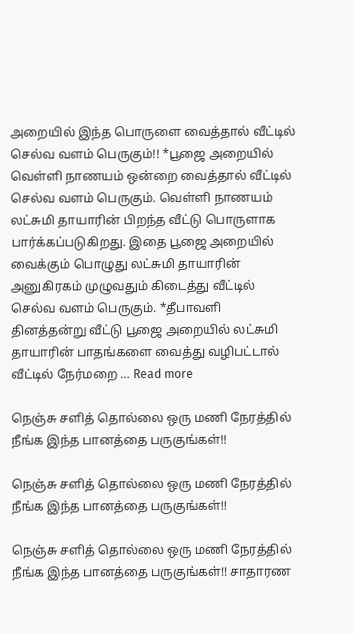அறையில் இந்த பொருளை வைத்தால் வீட்டில் செல்வ வளம் பெருகும்!! *பூஜை அறையில் வெள்ளி நாணயம் ஒன்றை வைத்தால் வீட்டில் செல்வ வளம் பெருகும். வெள்ளி நாணயம் லட்சுமி தாயாரின் பிறந்த வீட்டு பொருளாக பார்க்கப்படுகிறது. இதை பூஜை அறையில் வைக்கும் பொழுது லட்சுமி தாயாரின் அனுகிரகம் முழுவதும் கிடைத்து வீட்டில் செல்வ வளம் பெருகும். *தீபாவளி தினத்தன்று வீட்டு பூஜை அறையில் லட்சுமி தாயாரின் பாதங்களை வைத்து வழிபட்டால் வீட்டில் நேர்மறை … Read more

நெஞ்சு சளித் தொல்லை ஒரு மணி நேரத்தில் நீங்க இந்த பானத்தை பருகுங்கள்!!

நெஞ்சு சளித் தொல்லை ஒரு மணி நேரத்தில் நீங்க இந்த பானத்தை பருகுங்கள்!!

நெஞ்சு சளித் தொல்லை ஒரு மணி நேரத்தில் நீங்க இந்த பானத்தை பருகுங்கள்!! சாதாரண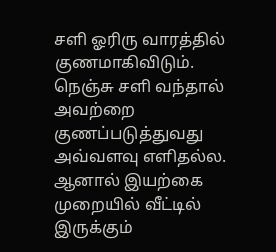சளி ஓரிரு வாரத்தில் குணமாகிவிடும். நெஞ்சு சளி வந்தால் அவற்றை குணப்படுத்துவது அவ்வளவு எளிதல்ல. ஆனால் இயற்கை முறையில் வீட்டில் இருக்கும்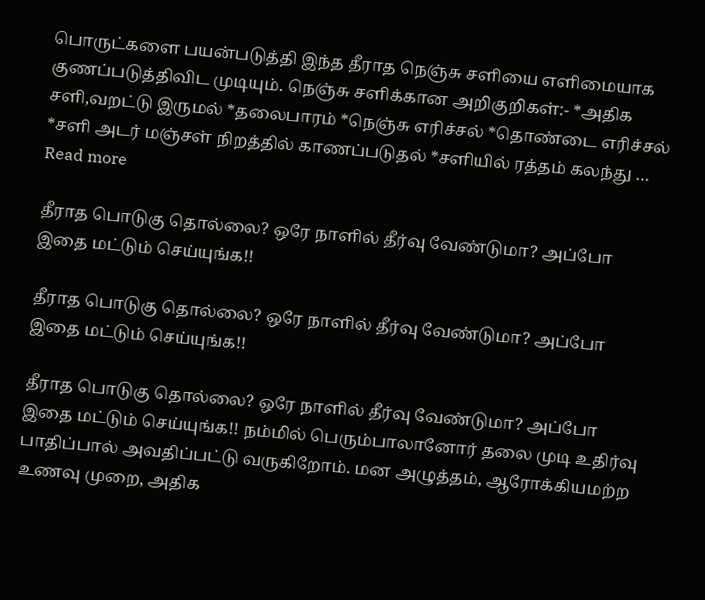பொருட்களை பயன்படுத்தி இந்த தீராத நெஞ்சு சளியை எளிமையாக குணப்படுத்திவிட முடியும். நெஞ்சு சளிக்கான அறிகுறிகள்:- *அதிக சளி,வறட்டு இருமல் *தலைபாரம் *நெஞ்சு எரிச்சல் *தொண்டை எரிச்சல் *சளி அடர் மஞ்சள் நிறத்தில் காணப்படுதல் *சளியில் ரத்தம் கலந்து … Read more

தீராத பொடுகு தொல்லை? ஒரே நாளில் தீர்வு வேண்டுமா? அப்போ இதை மட்டும் செய்யுங்க!!

தீராத பொடுகு தொல்லை? ஒரே நாளில் தீர்வு வேண்டுமா? அப்போ இதை மட்டும் செய்யுங்க!!

தீராத பொடுகு தொல்லை? ஒரே நாளில் தீர்வு வேண்டுமா? அப்போ இதை மட்டும் செய்யுங்க!! நம்மில் பெரும்பாலானோர் தலை முடி உதிர்வு பாதிப்பால் அவதிப்பட்டு வருகிறோம். மன அழுத்தம், ஆரோக்கியமற்ற உணவு முறை, அதிக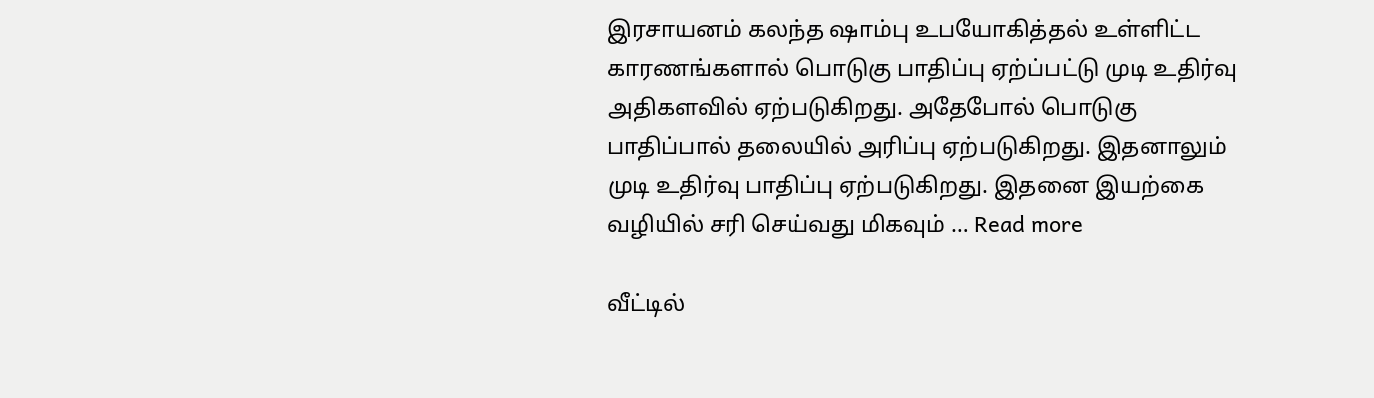இரசாயனம் கலந்த ஷாம்பு உபயோகித்தல் உள்ளிட்ட காரணங்களால் பொடுகு பாதிப்பு ஏற்ப்பட்டு முடி உதிர்வு அதிகளவில் ஏற்படுகிறது. அதேபோல் பொடுகு பாதிப்பால் தலையில் அரிப்பு ஏற்படுகிறது. இதனாலும் முடி உதிர்வு பாதிப்பு ஏற்படுகிறது. இதனை இயற்கை வழியில் சரி செய்வது மிகவும் … Read more

வீட்டில்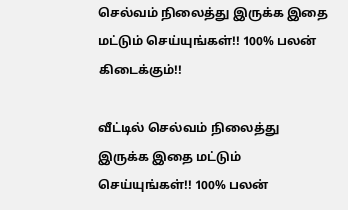செல்வம் நிலைத்து இருக்க இதை மட்டும் செய்யுங்கள்!! 100% பலன் கிடைக்கும்!!

வீட்டில் செல்வம் நிலைத்து இருக்க இதை மட்டும் செய்யுங்கள்!! 100% பலன்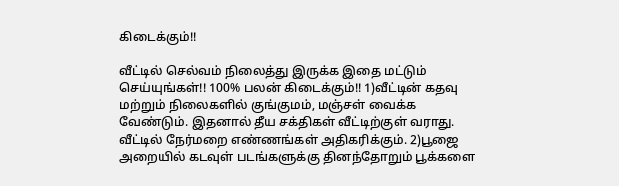கிடைக்கும்!!

வீட்டில் செல்வம் நிலைத்து இருக்க இதை மட்டும் செய்யுங்கள்!! 100% பலன் கிடைக்கும்!! 1)வீட்டின் கதவு மற்றும் நிலைகளில் குங்குமம், மஞ்சள் வைக்க வேண்டும். இதனால் தீய சக்திகள் வீட்டிற்குள் வராது. வீட்டில் நேர்மறை எண்ணங்கள் அதிகரிக்கும். 2)பூஜை அறையில் கடவுள் படங்களுக்கு தினந்தோறும் பூக்களை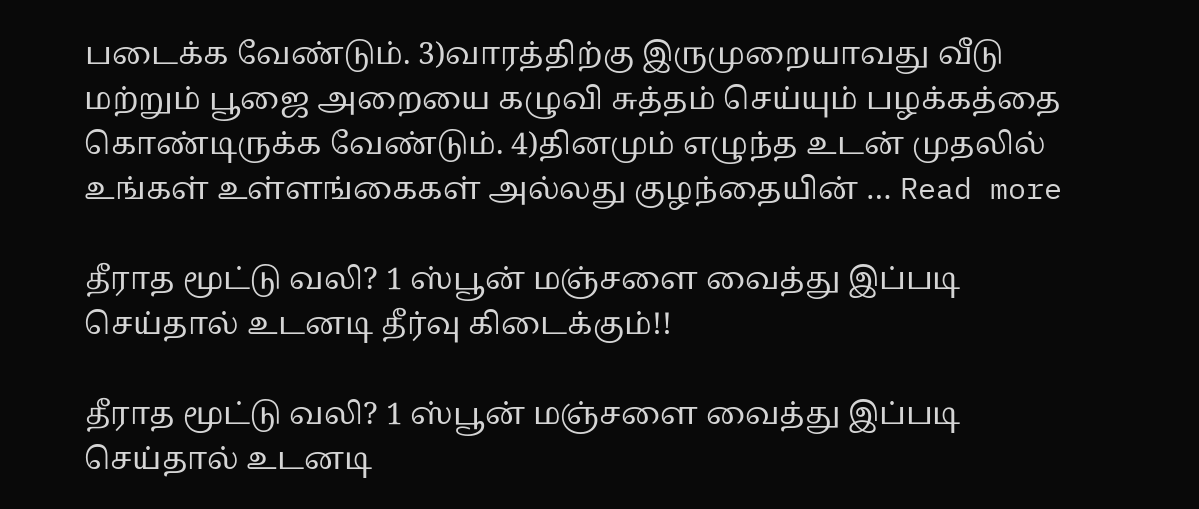படைக்க வேண்டும். 3)வாரத்திற்கு இருமுறையாவது வீடு மற்றும் பூஜை அறையை கழுவி சுத்தம் செய்யும் பழக்கத்தை கொண்டிருக்க வேண்டும். 4)தினமும் எழுந்த உடன் முதலில் உங்கள் உள்ளங்கைகள் அல்லது குழந்தையின் … Read more

தீராத மூட்டு வலி? 1 ஸ்பூன் மஞ்சளை வைத்து இப்படி செய்தால் உடனடி தீர்வு கிடைக்கும்!!

தீராத மூட்டு வலி? 1 ஸ்பூன் மஞ்சளை வைத்து இப்படி செய்தால் உடனடி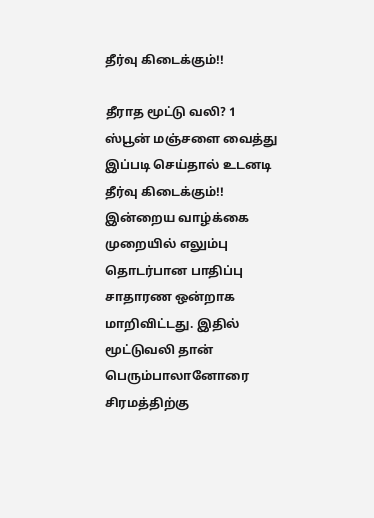தீர்வு கிடைக்கும்!!

தீராத மூட்டு வலி? 1 ஸ்பூன் மஞ்சளை வைத்து இப்படி செய்தால் உடனடி தீர்வு கிடைக்கும்!! இன்றைய வாழ்க்கை முறையில் எலும்பு தொடர்பான பாதிப்பு சாதாரண ஒன்றாக மாறிவிட்டது. இதில் மூட்டுவலி தான் பெரும்பாலானோரை சிரமத்திற்கு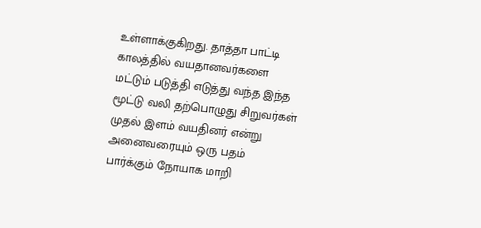உள்ளாக்குகிறது. தாத்தா பாட்டி காலத்தில் வயதானவர்களை மட்டும் படுத்தி எடுத்து வந்த இந்த மூட்டு வலி தற்பொழுது சிறுவர்கள் முதல் இளம் வயதினர் என்று அனைவரையும் ஒரு பதம் பார்க்கும் நோயாக மாறி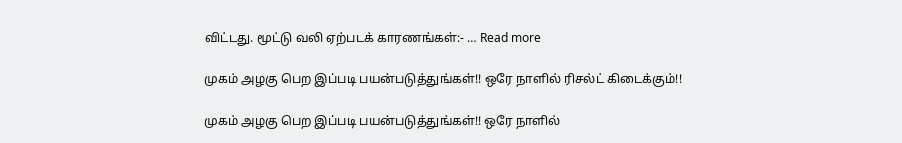விட்டது. மூட்டு வலி ஏற்படக் காரணங்கள்:- … Read more

முகம் அழகு பெற இப்படி பயன்படுத்துங்கள்!! ஒரே நாளில் ரிசல்ட் கிடைக்கும்!!

முகம் அழகு பெற இப்படி பயன்படுத்துங்கள்!! ஒரே நாளில்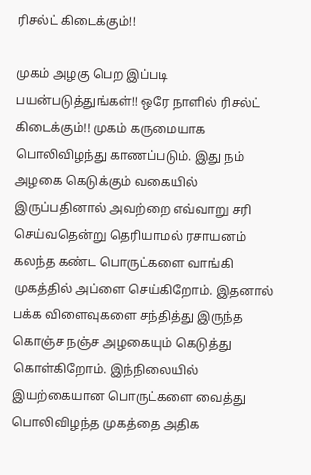ரிசல்ட் கிடைக்கும்!!

முகம் அழகு பெற இப்படி பயன்படுத்துங்கள்!! ஒரே நாளில் ரிசல்ட் கிடைக்கும்!! முகம் கருமையாக பொலிவிழந்து காணப்படும். இது நம் அழகை கெடுக்கும் வகையில் இருப்பதினால் அவற்றை எவ்வாறு சரி செய்வதென்று தெரியாமல் ரசாயனம் கலந்த கண்ட பொருட்களை வாங்கி முகத்தில் அப்ளை செய்கிறோம். இதனால் பக்க விளைவுகளை சந்தித்து இருந்த கொஞ்ச நஞ்ச அழகையும் கெடுத்து கொள்கிறோம். இந்நிலையில் இயற்கையான பொருட்களை வைத்து பொலிவிழந்த முகத்தை அதிக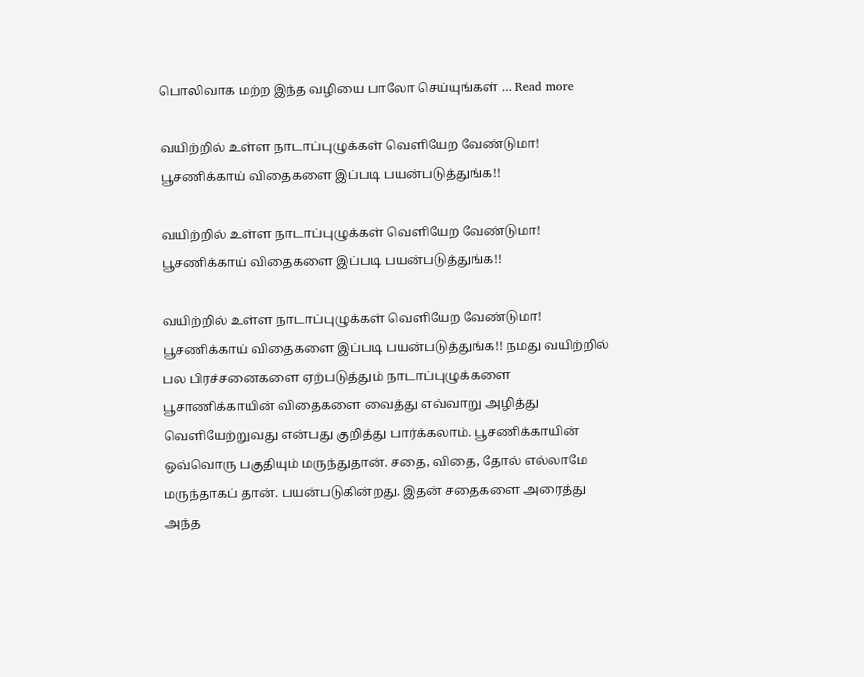பொலிவாக மற்ற இந்த வழியை பாலோ செய்யுங்கள் … Read more

வயிற்றில் உள்ள நாடாப்புழுக்கள் வெளியேற வேண்டுமா! பூசணிக்காய் விதைகளை இப்படி பயன்படுத்துங்க!!

வயிற்றில் உள்ள நாடாப்புழுக்கள் வெளியேற வேண்டுமா! பூசணிக்காய் விதைகளை இப்படி பயன்படுத்துங்க!!

வயிற்றில் உள்ள நாடாப்புழுக்கள் வெளியேற வேண்டுமா! பூசணிக்காய் விதைகளை இப்படி பயன்படுத்துங்க!! நமது வயிற்றில் பல பிரச்சனைகளை ஏற்படுத்தும் நாடாப்புழுக்களை பூசாணிக்காயின் விதைகளை வைத்து எவ்வாறு அழித்து வெளியேற்றுவது என்பது குறித்து பார்க்கலாம். பூசணிக்காயின் ஒவ்வொரு பகுதியும் மருந்துதான். சதை, விதை, தோல் எல்லாமே மருந்தாகப் தான். பயன்படுகின்றது. இதன் சதைகளை அரைத்து அந்த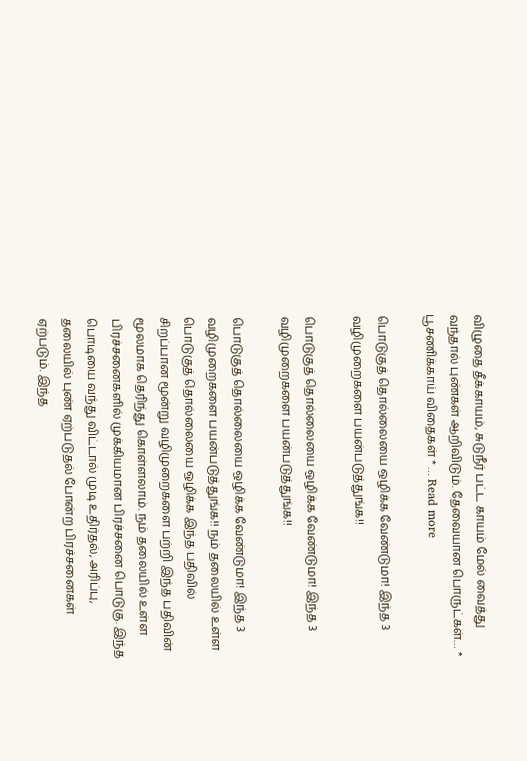விழுதை தீக்காயம், சுடுநீர் பட்ட காயம் மேல் வைத்து வந்தால் புண்கள் ஆறிவிடும். தேவையான பொருட்கள்… * பூசணிக்காய் விதைகள் * … Read more

பொடுகுத் தொல்லையை ஒழிக்க வேண்டுமா! இந்த 3 வழிமுறைகளை பயன்படுத்துங்க!!

பொடுகுத் தொல்லையை ஒழிக்க வேண்டுமா! இந்த 3 வழிமுறைகளை பயன்படுத்துங்க!!

பொடுகுத் தொல்லையை ஒழிக்க வேண்டுமா! இந்த 3 வழிமுறைகளை பயன்படுத்துங்க!! நம் தலையில் உள்ள பொடுகுத் தொல்லையை ஒழிக்க இந்த பதிவில் சிறப்பான மூன்று வழிமுறைகளை பற்றி இந்த பதிவின் மூலமாக தெரிந்து கொள்ளலாம். நம் தலையில் உள்ள பிரச்சனைகளில் முக்கியமான பிரச்சனை பொடுகு. இந்த பொடியை வந்து விட்டால் முடி உதிர்தல், அரிப்பு, தலையில் புண் ஏற்படுதல் போன்ற பிரச்சனைகள் ஏற்படும். இந்த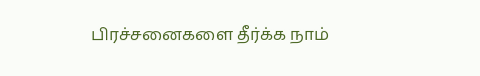பிரச்சனைகளை தீர்க்க நாம்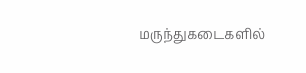மருந்துகடைகளில்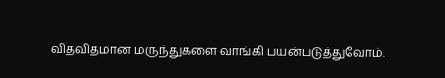விதவிதமான மருந்துகளை வாங்கி பயன்படுத்துவோம்.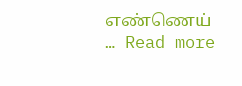எண்ணெய் … Read more